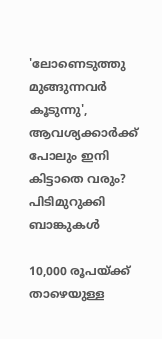'ലോണെടുത്തു മുങ്ങുന്നവർ കൂടുന്നു', ആവശ്യക്കാർക്ക് പോലും ഇനി കിട്ടാതെ വരും? പിടിമുറുക്കി ബാങ്കുകൾ

10,000 രൂപയ്ക്ക് താഴെയുള്ള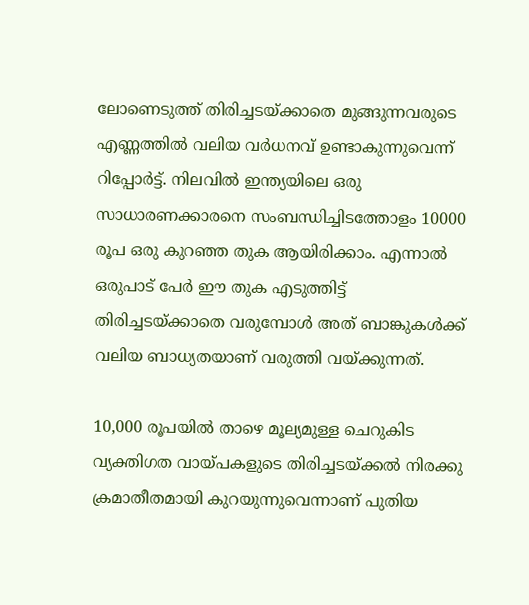ലോണെടുത്ത് തിരിച്ചടയ്ക്കാതെ മുങ്ങുന്നവരുടെ എണ്ണത്തിൽ വലിയ വർധനവ് ഉണ്ടാകുന്നുവെന്ന് റിപ്പോർട്ട്‌. നിലവിൽ ഇന്ത്യയിലെ ഒരു സാധാരണക്കാരനെ സംബന്ധിച്ചിടത്തോളം 10000 രൂപ ഒരു കുറഞ്ഞ തുക ആയിരിക്കാം. എന്നാൽ ഒരുപാട് പേർ ഈ തുക എടുത്തിട്ട് തിരിച്ചടയ്ക്കാതെ വരുമ്പോൾ അത് ബാങ്കുകൾക്ക് വലിയ ബാധ്യതയാണ് വരുത്തി വയ്ക്കുന്നത്.

10,000 രൂപയില്‍ താഴെ മൂല്യമുള്ള ചെറുകിട വ്യക്തിഗത വായ്പകളുടെ തിരിച്ചടയ്ക്കല്‍ നിരക്കു ക്രമാതീതമായി കുറയുന്നുവെന്നാണ് പുതിയ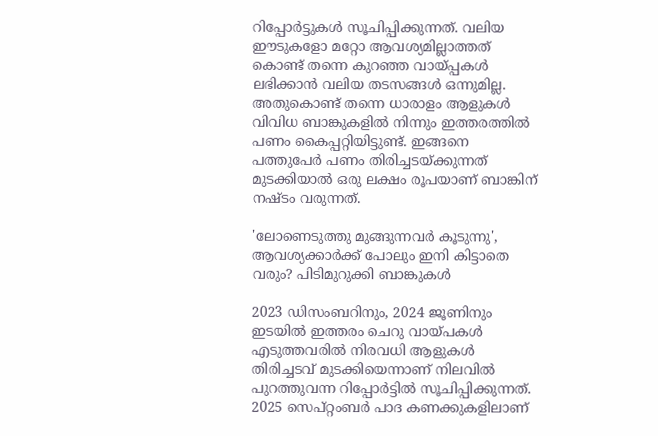റിപ്പോര്‍ട്ടുകള്‍ സൂചിപ്പിക്കുന്നത്. വലിയ ഈടുകളോ മറ്റോ ആവശ്യമില്ലാത്തത് കൊണ്ട് തന്നെ കുറഞ്ഞ വായ്പ്പകൾ ലഭിക്കാൻ വലിയ തടസങ്ങൾ ഒന്നുമില്ല. അതുകൊണ്ട് തന്നെ ധാരാളം ആളുകൾ വിവിധ ബാങ്കുകളിൽ നിന്നും ഇത്തരത്തിൽ പണം കൈപ്പറ്റിയിട്ടുണ്ട്. ഇങ്ങനെ പത്തുപേർ പണം തിരിച്ചടയ്ക്കുന്നത് മുടക്കിയാൽ ഒരു ലക്ഷം രൂപയാണ് ബാങ്കിന് നഷ്ടം വരുന്നത്.

'ലോണെടുത്തു മുങ്ങുന്നവർ കൂടുന്നു', ആവശ്യക്കാർക്ക് പോലും ഇനി കിട്ടാതെ വരും? പിടിമുറുക്കി ബാങ്കുകൾ

2023 ഡിസംബറിനും, 2024 ജൂണിനും ഇടയില്‍ ഇത്തരം ചെറു വായ്പകള്‍ എടുത്തവരില്‍ നിരവധി ആളുകള്‍ തിരിച്ചടവ് മുടക്കിയെന്നാണ് നിലവിൽ പുറത്തുവന്ന റിപ്പോർട്ടിൽ സൂചിപ്പിക്കുന്നത്. 2025 സെപ്റ്റംബര്‍ പാദ കണക്കുകളിലാണ്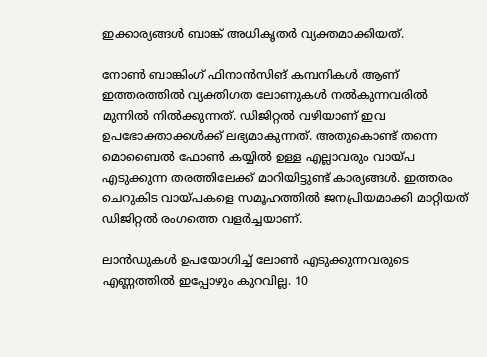ഇക്കാര്യങ്ങള്‍ ബാങ്ക് അധികൃതർ വ്യക്തമാക്കിയത്.

നോൺ ബാങ്കിംഗ് ഫിനാൻസിങ് കമ്പനികൾ ആണ് ഇത്തരത്തിൽ വ്യക്തിഗത ലോണുകൾ നൽകുന്നവരിൽ മുന്നിൽ നിൽക്കുന്നത്. ഡിജിറ്റല്‍ വഴിയാണ് ഇവ ഉപഭോക്താക്കൾക്ക് ലഭ്യമാകുന്നത്. അതുകൊണ്ട് തന്നെ മൊബൈൽ ഫോൺ കയ്യിൽ ഉള്ള എല്ലാവരും വായ്പ എടുക്കുന്ന തരത്തിലേക്ക് മാറിയിട്ടുണ്ട് കാര്യങ്ങൾ. ഇത്തരം ചെറുകിട വായ്പകളെ സമൂഹത്തില്‍ ജനപ്രിയമാക്കി മാറ്റിയത് ഡിജിറ്റൽ രംഗത്തെ വളർച്ചയാണ്.

ലാൻഡുകൾ ഉപയോഗിച്ച് ലോൺ എടുക്കുന്നവരുടെ എണ്ണത്തിൽ ഇപ്പോഴും കുറവില്ല. 10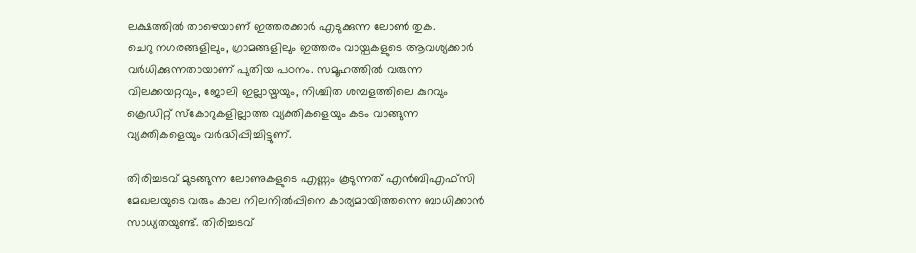ലക്ഷത്തിൽ താഴെയാണ് ഇത്തരക്കാർ എടുക്കുന്ന ലോൺ തുക.
ചെറു നഗരങ്ങളിലും, ഗ്രാമങ്ങളിലും ഇത്തരം വായ്പകളുടെ ആവശ്യക്കാര്‍ വർധിക്കുന്നതായാണ് പുതിയ പഠനം. സമൂഹത്തിൽ വരുന്ന വിലക്കയറ്റവും, ജോലി ഇല്ലായ്മയും, നിശ്ചിത ശമ്പളത്തിലെ കുറവും ക്രെഡിറ്റ് സ്‌കോറുകളില്ലാത്ത വ്യക്തികളെയും കടം വാങ്ങുന്ന വ്യക്തികളെയും വര്‍ദ്ധിപ്പിച്ചിട്ടുണ്.

തിരിച്ചടവ് മുടങ്ങുന്ന ലോണുകളുടെ എണ്ണം കൂടുന്നത് എന്‍ബിഎഫ്‌സി മേഖലയുടെ വരും കാല നിലനിൽപ്പിനെ കാര്യമായിത്തന്നെ ബാധിക്കാൻ സാധ്യതയുണ്ട്. തിരിച്ചടവ്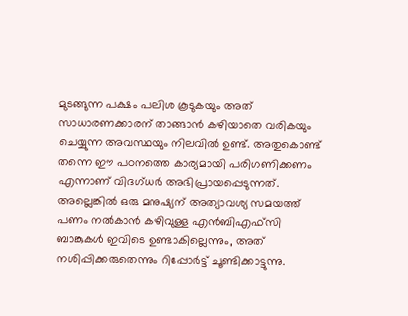മുടങ്ങുന്ന പക്ഷം പലിശ കൂടുകയും അത് സാധാരണക്കാരന് താങ്ങാൻ കഴിയാതെ വരികയും ചെയ്യുന്ന അവസ്ഥയും നിലവിൽ ഉണ്ട്. അതുകൊണ്ട് തന്നെ ഈ പഠനത്തെ കാര്യമായി പരിഗണിക്കണം എന്നാണ് വിദഗ്ധർ അഭിപ്രായപ്പെടുന്നത്. അല്ലെങ്കിൽ ഒരു മനുഷ്യന് അത്യാവശ്യ സമയത്ത് പണം നൽകാൻ കഴിവുള്ള എന്‍ബിഎഫ്‌സി ബാങ്കുകൾ ഇവിടെ ഉണ്ടാകില്ലെന്നും, അത് നശിപ്പിക്കരുതെന്നും റിപ്പോർട്ട് ചൂണ്ടിക്കാട്ടുന്നു.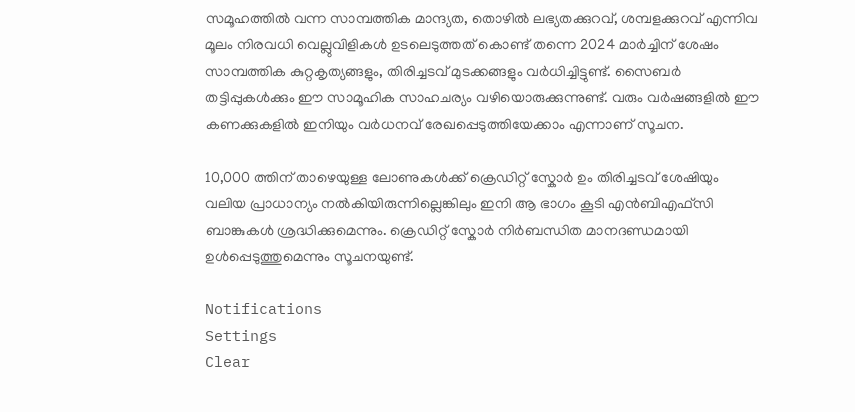സമൂഹത്തിൽ വന്ന സാമ്പത്തിക മാന്ദ്യത, തൊഴിൽ ലഭ്യതക്കുറവ്, ശമ്പളക്കുറവ് എന്നിവ മൂലം നിരവധി വെല്ലുവിളികൾ ഉടലെടുത്തത് കൊണ്ട് തന്നെ 2024 മാര്‍ച്ചിന് ശേഷം സാമ്പത്തിക കുറ്റകൃത്യങ്ങളും, തിരിച്ചടവ് മുടക്കങ്ങളും വര്‍ധിച്ചിട്ടുണ്ട്. സൈബർ തട്ടിപ്പുകൾക്കും ഈ സാമൂഹിക സാഹചര്യം വഴിയൊരുക്കുന്നുണ്ട്. വരും വർഷങ്ങളിൽ ഈ കണക്കുകളില്‍ ഇനിയും വര്‍ധനവ് രേഖപ്പെടുത്തിയേക്കാം എന്നാണ് സൂചന.

10,000 ത്തിന് താഴെയുള്ള ലോണുകൾക്ക് ക്രെഡിറ്റ് സ്കോർ ഉം തിരിച്ചടവ് ശേഷിയും വലിയ പ്രാധാന്യം നൽകിയിരുന്നില്ലെങ്കിലും ഇനി ആ ഭാഗം കൂടി എന്‍ബിഎഫ്‌സി ബാങ്കുകൾ ശ്രദ്ധിക്കുമെന്നും. ക്രെഡിറ്റ് സ്കോർ നിർബന്ധിത മാനദണ്ഡമായി ഉൾപ്പെടുത്തുമെന്നും സൂചനയുണ്ട്.

Notifications
Settings
Clear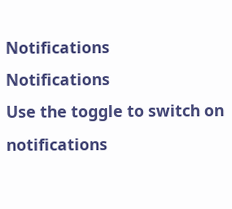Notifications
Notifications
Use the toggle to switch on notifications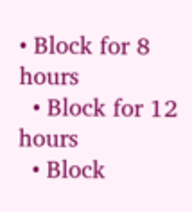• Block for 8 hours
  • Block for 12 hours
  • Block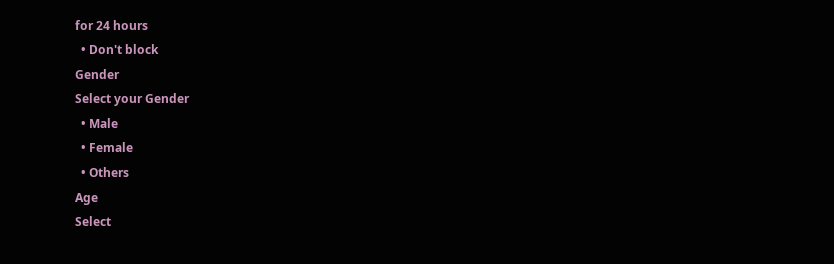for 24 hours
  • Don't block
Gender
Select your Gender
  • Male
  • Female
  • Others
Age
Select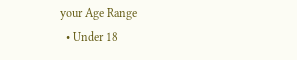your Age Range
  • Under 18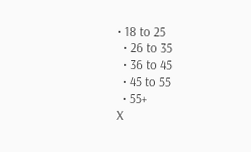• 18 to 25
  • 26 to 35
  • 36 to 45
  • 45 to 55
  • 55+
X